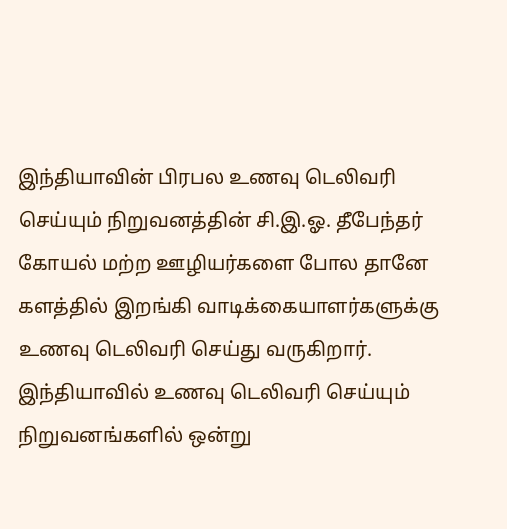இந்தியாவின் பிரபல உணவு டெலிவரி செய்யும் நிறுவனத்தின் சி.இ.ஓ. தீபேந்தர் கோயல் மற்ற ஊழியர்களை போல தானே களத்தில் இறங்கி வாடிக்கையாளர்களுக்கு உணவு டெலிவரி செய்து வருகிறார்.
இந்தியாவில் உணவு டெலிவரி செய்யும் நிறுவனங்களில் ஒன்று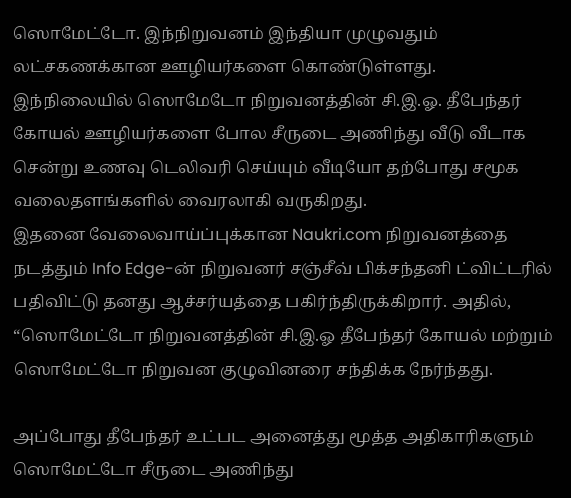ஸொமேட்டோ. இந்நிறுவனம் இந்தியா முழுவதும் லட்சகணக்கான ஊழியர்களை கொண்டுள்ளது. இந்நிலையில் ஸொமேடோ நிறுவனத்தின் சி.இ.ஓ. தீபேந்தர் கோயல் ஊழியர்களை போல சீருடை அணிந்து வீடு வீடாக சென்று உணவு டெலிவரி செய்யும் வீடியோ தற்போது சமூக வலைதளங்களில் வைரலாகி வருகிறது.
இதனை வேலைவாய்ப்புக்கான Naukri.com நிறுவனத்தை நடத்தும் Info Edge-ன் நிறுவனர் சஞ்சீவ் பிக்சந்தனி ட்விட்டரில் பதிவிட்டு தனது ஆச்சர்யத்தை பகிர்ந்திருக்கிறார். அதில், “ஸொமேட்டோ நிறுவனத்தின் சி.இ.ஓ தீபேந்தர் கோயல் மற்றும் ஸொமேட்டோ நிறுவன குழுவினரை சந்திக்க நேர்ந்தது.

அப்போது தீபேந்தர் உட்பட அனைத்து மூத்த அதிகாரிகளும் ஸொமேட்டோ சீருடை அணிந்து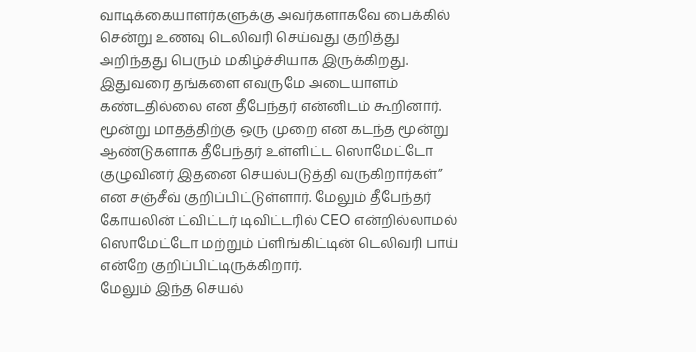வாடிக்கையாளர்களுக்கு அவர்களாகவே பைக்கில் சென்று உணவு டெலிவரி செய்வது குறித்து அறிந்தது பெரும் மகிழ்ச்சியாக இருக்கிறது. இதுவரை தங்களை எவருமே அடையாளம் கண்டதில்லை என தீபேந்தர் என்னிடம் கூறினார்.
மூன்று மாதத்திற்கு ஒரு முறை என கடந்த மூன்று ஆண்டுகளாக தீபேந்தர் உள்ளிட்ட ஸொமேட்டோ குழுவினர் இதனை செயல்படுத்தி வருகிறார்கள்” என சஞ்சீவ் குறிப்பிட்டுள்ளார். மேலும் தீபேந்தர் கோயலின் ட்விட்டர் டிவிட்டரில் CEO என்றில்லாமல் ஸொமேட்டோ மற்றும் ப்ளிங்கிட்டின் டெலிவரி பாய் என்றே குறிப்பிட்டிருக்கிறார்.
மேலும் இந்த செயல்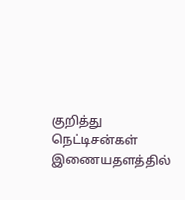குறித்து நெட்டிசன்கள் இணையதளத்தில்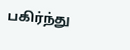பகிர்ந்து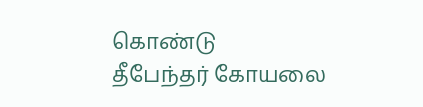கொண்டு
தீபேந்தர் கோயலை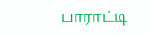பாராட்டி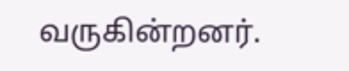வருகின்றனர்.